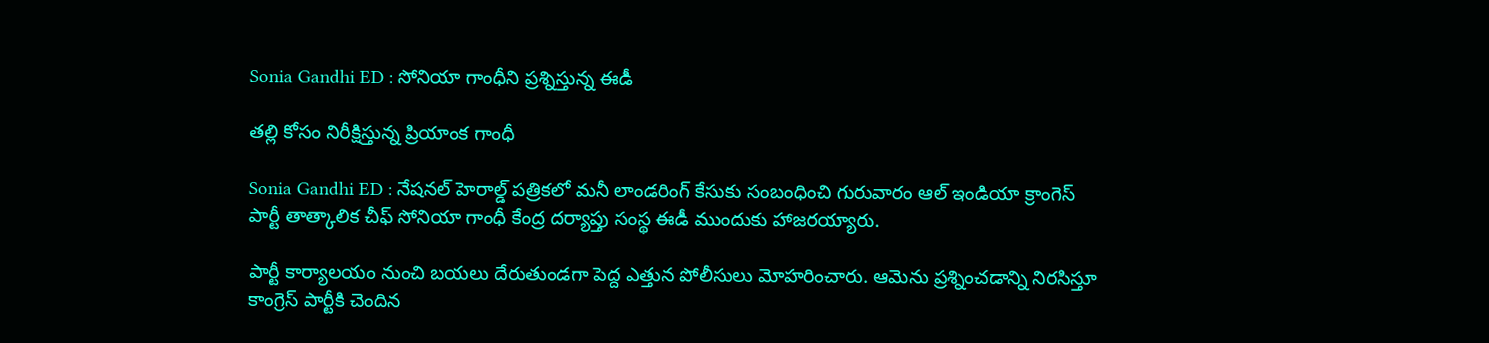Sonia Gandhi ED : సోనియా గాంధీని ప్ర‌శ్నిస్తున్న ఈడీ

త‌ల్లి కోసం నిరీక్షిస్తున్న ప్రియాంక గాంధీ

Sonia Gandhi ED : నేష‌న‌ల్ హెరాల్డ్ ప‌త్రిక‌లో మ‌నీ లాండ‌రింగ్ కేసుకు సంబంధించి గురువారం ఆల్ ఇండియా క్రాంగెస్ పార్టీ తాత్కాలిక చీఫ్ సోనియా గాంధీ కేంద్ర ద‌ర్యాప్తు సంస్థ ఈడీ ముందుకు హాజ‌ర‌య్యారు.

పార్టీ కార్యాల‌యం నుంచి బ‌య‌లు దేరుతుండ‌గా పెద్ద ఎత్తున పోలీసులు మోహ‌రించారు. ఆమెను ప్ర‌శ్నించ‌డాన్ని నిర‌సిస్తూ కాంగ్రెస్ పార్టీకి చెందిన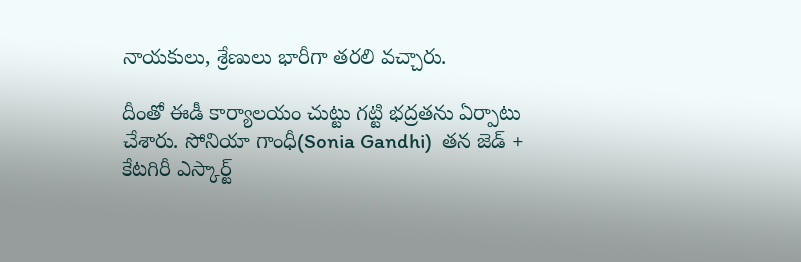నాయ‌కులు, శ్రేణులు భారీగా త‌ర‌లి వ‌చ్చారు.

దీంతో ఈడీ కార్యాల‌యం చుట్టు గ‌ట్టి భ‌ద్ర‌త‌ను ఏర్పాటు చేశారు. సోనియా గాంధీ(Sonia Gandhi)  త‌న జెడ్ + కేట‌గిరీ ఎస్కార్ట్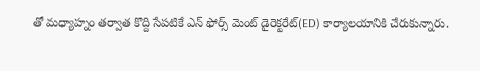తో మ‌ధ్యాహ్నం త‌ర్వాత కొద్ది సేప‌టికే ఎన్ ఫోర్స్ మెంట్ డైరెక్ట‌రేట్(ED) కార్యాల‌యానికి చేరుకున్నారు.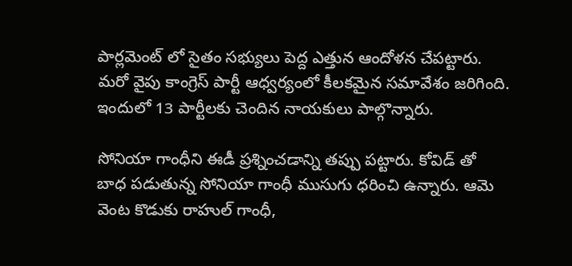పార్ల‌మెంట్ లో సైతం స‌భ్యులు పెద్ద ఎత్తున ఆందోళ‌న చేప‌ట్టారు. మ‌రో వైపు కాంగ్రెస్ పార్టీ ఆధ్వ‌ర్యంలో కీల‌క‌మైన స‌మావేశం జ‌రిగింది. ఇందులో 13 పార్టీలకు చెందిన నాయ‌కులు పాల్గొన్నారు.

సోనియా గాంధీని ఈడీ ప్ర‌శ్నించ‌డాన్ని త‌ప్పు ప‌ట్టారు. కోవిడ్ తో బాధ ప‌డుతున్న సోనియా గాంధీ ముసుగు ధ‌రించి ఉన్నారు. ఆమె వెంట కొడుకు రాహుల్ గాంధీ,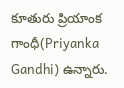కూతురు ప్రియాంక గాంధీ(Priyanka Gandhi) ఉన్నారు.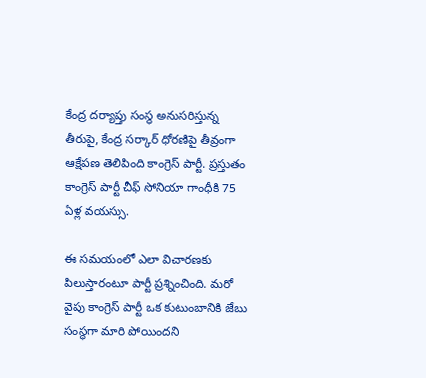కేంద్ర ద‌ర్యాప్తు సంస్థ అనుస‌రిస్తున్న తీరుపై, కేంద్ర స‌ర్కార్ ధోరణిపై తీవ్రంగా ఆక్షేప‌ణ తెలిపింది కాంగ్రెస్ పార్టీ. ప్ర‌స్తుతం కాంగ్రెస్ పార్టీ చీఫ్ సోనియా గాంధీకి 75 ఏళ్ల వ‌య‌స్సు.

ఈ స‌మ‌యంలో ఎలా విచార‌ణ‌కు పిలుస్తారంటూ పార్టీ ప్ర‌శ్నించింది. మ‌రో వైపు కాంగ్రెస్ పార్టీ ఒక కుటుంబానికి జేబు సంస్థ‌గా మారి పోయింద‌ని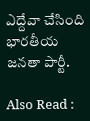ఎద్దేవా చేసింది భార‌తీయ జ‌న‌తా పార్టీ.

Also Read :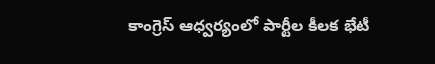కాంగ్రెస్ ఆధ్వ‌ర్యంలో పార్టీల కీల‌క భేటీ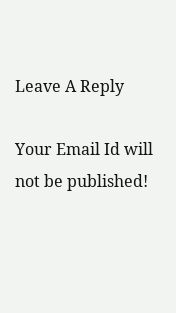Leave A Reply

Your Email Id will not be published!